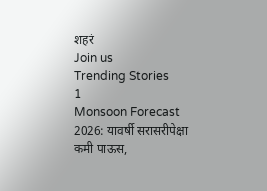शहरं
Join us
Trending Stories
1
Monsoon Forecast 2026: यावर्षी सरासरीपेक्षा कमी पाऊस,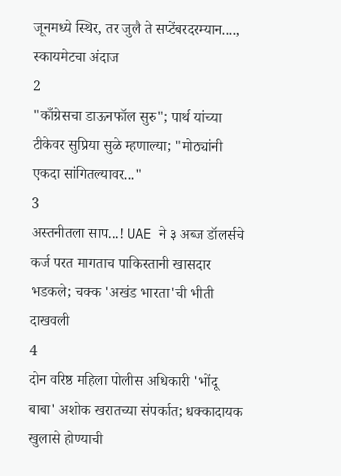जूनमध्ये स्थिर, तर जुलै ते सप्टेंबरदरम्यान...., स्कायमेटचा अंदाज
2
"काँग्रेसचा डाऊनफॉल सुरु"; पार्थ यांच्या टीकेवर सुप्रिया सुळे म्हणाल्या; "मोठ्यांनी एकदा सांगितल्यावर..."
3
अस्तनीतला साप...! UAE ने ३ अब्ज डॉलर्सचे कर्ज परत मागताच पाकिस्तानी खासदार भडकले; चक्क 'अखंड भारता'ची भीती दाखवली
4
दोन वरिष्ठ महिला पोलीस अधिकारी 'भोंदू बाबा' अशोक खरातच्या संपर्कात; धक्कादायक खुलासे होण्याची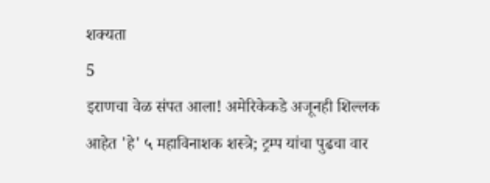शक्यता
5
इराणचा वेळ संपत आला! अमेरिकेकडे अजूनही शिल्लक आहेत 'हे' ५ महाविनाशक शस्त्रे; ट्रम्प यांचा पुढचा वार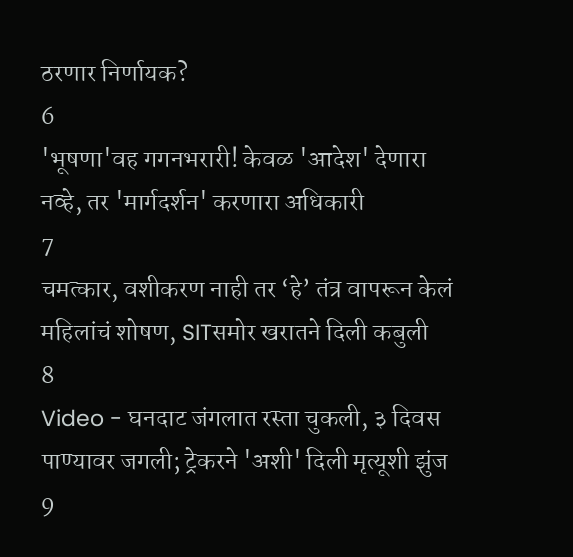ठरणार निर्णायक?
6
'भूषणा'वह गगनभरारी! केवळ 'आदेश' देणारा नव्हे, तर 'मार्गदर्शन' करणारा अधिकारी
7
चमत्कार, वशीकरण नाही तर ‘हे’ तंत्र वापरून केलं महिलांचं शोषण, SITसमोर खरातने दिली कबुली
8
Video - घनदाट जंगलात रस्ता चुकली, ३ दिवस पाण्यावर जगली; ट्रेकरने 'अशी' दिली मृत्यूशी झुंज
9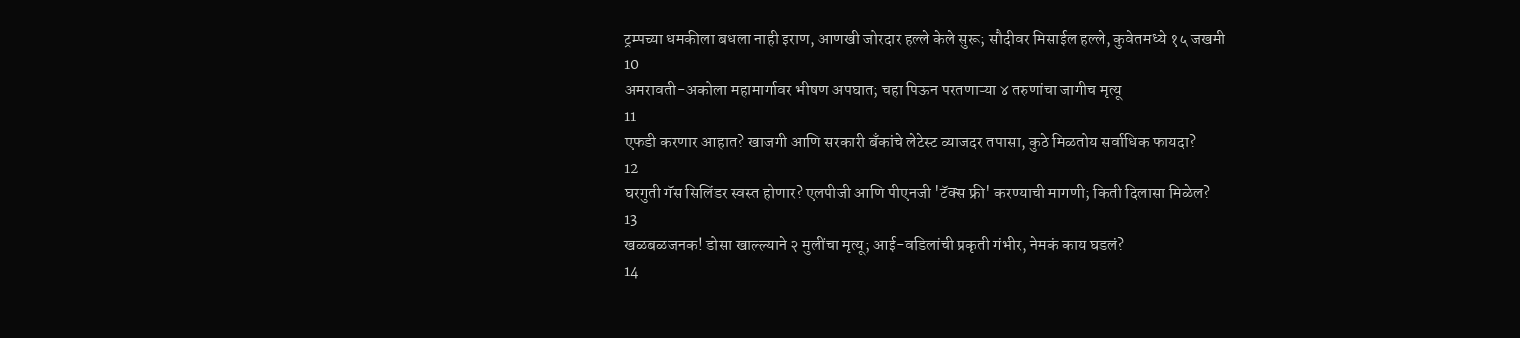ट्रम्पच्या धमकीला बधला नाही इराण, आणखी जोरदार हल्ले केले सुरू; सौदीवर मिसाईल हल्ले, कुवेतमध्ये १५ जखमी
10
अमरावती-अकोला महामार्गावर भीषण अपघात; चहा पिऊन परतणाऱ्या ४ तरुणांचा जागीच मृत्यू
11
एफडी करणार आहात? खाजगी आणि सरकारी बँकांचे लेटेस्ट व्याजदर तपासा, कुठे मिळतोय सर्वाधिक फायदा?
12
घरगुती गॅस सिलिंडर स्वस्त होणार? एलपीजी आणि पीएनजी 'टॅक्स फ्री' करण्याची मागणी; किती दिलासा मिळेल?
13
खळबळजनक! डोसा खाल्ल्याने २ मुलींचा मृत्यू; आई-वडिलांची प्रकृती गंभीर, नेमकं काय घडलं?
14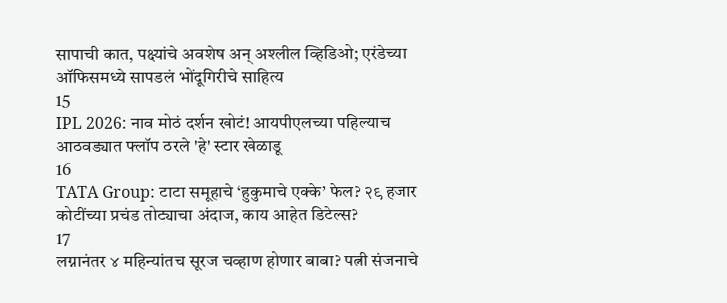सापाची कात, पक्ष्यांचे अवशेष अन् अश्लील व्हिडिओ; एरंडेच्या ऑफिसमध्ये सापडलं भोंदूगिरीचे साहित्य
15
IPL 2026: नाव मोठं दर्शन खोटं! आयपीएलच्या पहिल्याच आठवड्यात फ्लॉप ठरले 'हे' स्टार खेळाडू
16
TATA Group: टाटा समूहाचे ‘हुकुमाचे एक्के’ फेल? २९ हजार कोटींच्या प्रचंड तोट्याचा अंदाज, काय आहेत डिटेल्स?
17
लग्नानंतर ४ महिन्यांतच सूरज चव्हाण होणार बाबा? पत्नी संजनाचे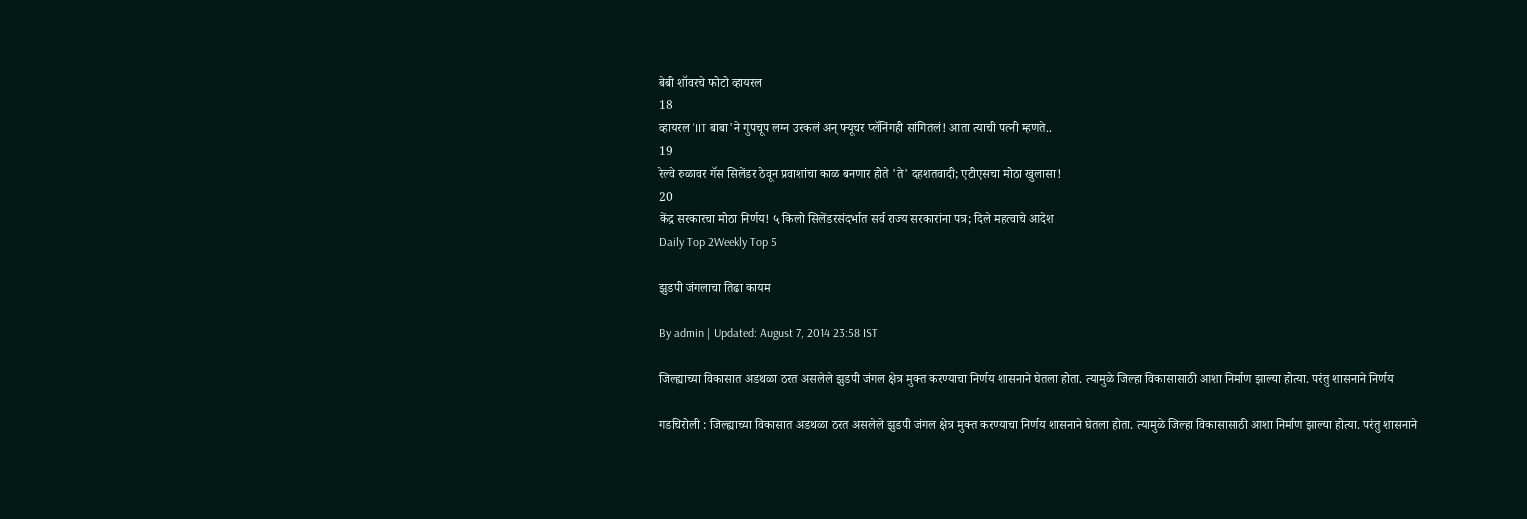बेबी शॉवरचे फोटो व्हायरल
18
व्हायरल 'IIT बाबा'ने गुपचूप लग्न उरकलं अन् फ्यूचर प्लॅनिंगही सांगितलं! आता त्याची पत्नी म्हणते..
19
रेल्वे रुळावर गॅस सिलेंडर ठेवून प्रवाशांचा काळ बनणार होते 'ते' दहशतवादी; एटीएसचा मोठा खुलासा!
20
केंद्र सरकारचा मोठा निर्णय! ५ किलो सिलेंडरसंदर्भात सर्व राज्य सरकारांना पत्र; दिले महत्वाचे आदेश
Daily Top 2Weekly Top 5

झुडपी जंगलाचा तिढा कायम

By admin | Updated: August 7, 2014 23:58 IST

जिल्ह्याच्या विकासात अडथळा ठरत असलेले झुडपी जंगल क्षेत्र मुक्त करण्याचा निर्णय शासनाने घेतला होता. त्यामुळे जिल्हा विकासासाठी आशा निर्माण झाल्या होत्या. परंतु शासनाने निर्णय

गडचिरोली : जिल्ह्याच्या विकासात अडथळा ठरत असलेले झुडपी जंगल क्षेत्र मुक्त करण्याचा निर्णय शासनाने घेतला होता. त्यामुळे जिल्हा विकासासाठी आशा निर्माण झाल्या होत्या. परंतु शासनाने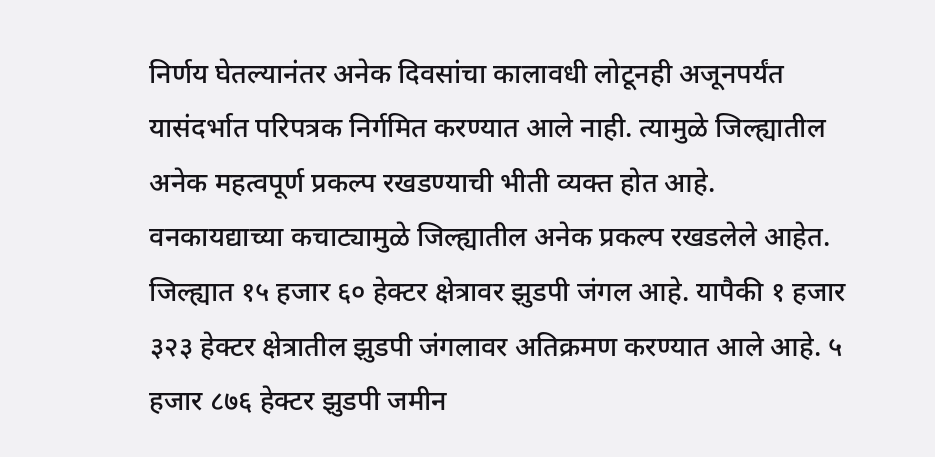निर्णय घेतल्यानंतर अनेक दिवसांचा कालावधी लोटूनही अजूनपर्यंत यासंदर्भात परिपत्रक निर्गमित करण्यात आले नाही. त्यामुळे जिल्ह्यातील अनेक महत्वपूर्ण प्रकल्प रखडण्याची भीती व्यक्त होत आहे. वनकायद्याच्या कचाट्यामुळे जिल्ह्यातील अनेक प्रकल्प रखडलेले आहेत. जिल्ह्यात १५ हजार ६० हेक्टर क्षेत्रावर झुडपी जंगल आहे. यापैकी १ हजार ३२३ हेक्टर क्षेत्रातील झुडपी जंगलावर अतिक्रमण करण्यात आले आहे. ५ हजार ८७६ हेक्टर झुडपी जमीन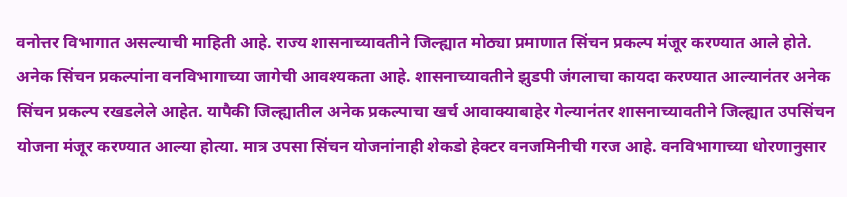वनोत्तर विभागात असल्याची माहिती आहे. राज्य शासनाच्यावतीने जिल्ह्यात मोठ्या प्रमाणात सिंचन प्रकल्प मंजूर करण्यात आले होते. अनेक सिंचन प्रकल्पांना वनविभागाच्या जागेची आवश्यकता आहे. शासनाच्यावतीने झुडपी जंगलाचा कायदा करण्यात आल्यानंतर अनेक सिंचन प्रकल्प रखडलेले आहेत. यापैकी जिल्ह्यातील अनेक प्रकल्पाचा खर्च आवाक्याबाहेर गेल्यानंतर शासनाच्यावतीने जिल्ह्यात उपसिंचन योजना मंजूर करण्यात आल्या होत्या. मात्र उपसा सिंचन योजनांनाही शेकडो हेक्टर वनजमिनीची गरज आहे. वनविभागाच्या धोरणानुसार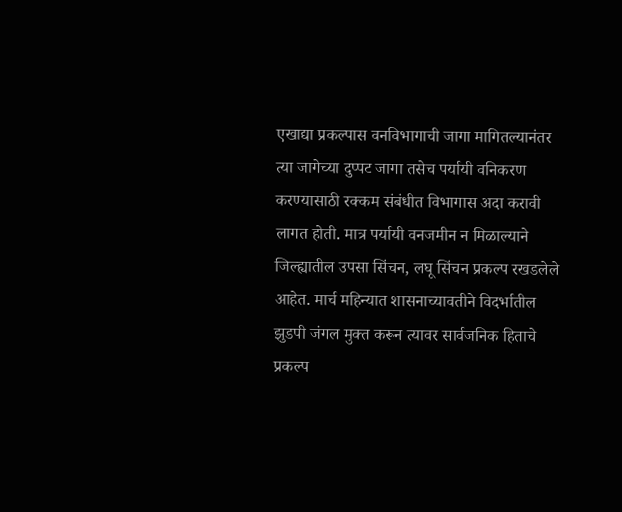एखाद्या प्रकल्पास वनविभागाची जागा मागितल्यानंतर त्या जागेच्या दुप्पट जागा तसेच पर्यायी वनिकरण करण्यासाठी रक्कम संबंधीत विभागास अदा करावी लागत होती. मात्र पर्यायी वनजमीन न मिळाल्याने जिल्ह्यातील उपसा सिंचन, लघू सिंचन प्रकल्प रखडलेले आहेत. मार्च महिन्यात शासनाच्यावतीने विदर्भातील झुडपी जंगल मुक्त करून त्यावर सार्वजनिक हिताचे प्रकल्प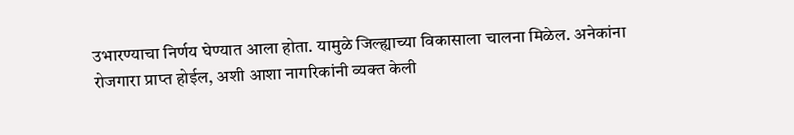उभारण्याचा निर्णय घेण्यात आला होता. यामुळे जिल्ह्याच्या विकासाला चालना मिळेल. अनेकांना रोजगारा प्राप्त होईल, अशी आशा नागरिकांनी व्यक्त केली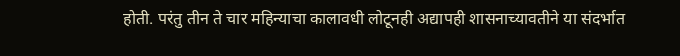होती. परंतु तीन ते चार महिन्याचा कालावधी लोटूनही अद्यापही शासनाच्यावतीने या संदर्भात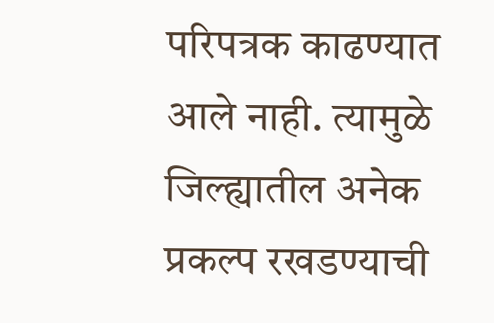परिपत्रक काढण्यात आले नाही. त्यामुळे जिल्ह्यातील अनेक प्रकल्प रखडण्याची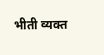भीती व्यक्त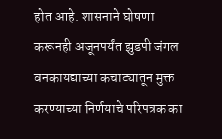होत आहे. शासनाने घोषणा करूनही अजूनपर्यंत झुडपी जंगल वनकायद्याच्या कचाट्यातून मुक्त करण्याच्या निर्णयाचे परिपत्रक का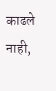काढले नाही,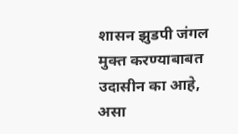शासन झुडपी जंगल मुक्त करण्याबाबत उदासीन का आहे, असा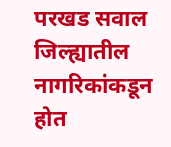परखड सवाल जिल्ह्यातील नागरिकांकडून होत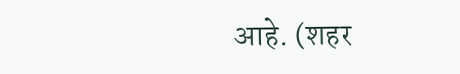आहे. (शहर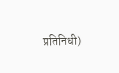प्रतिनिधी)